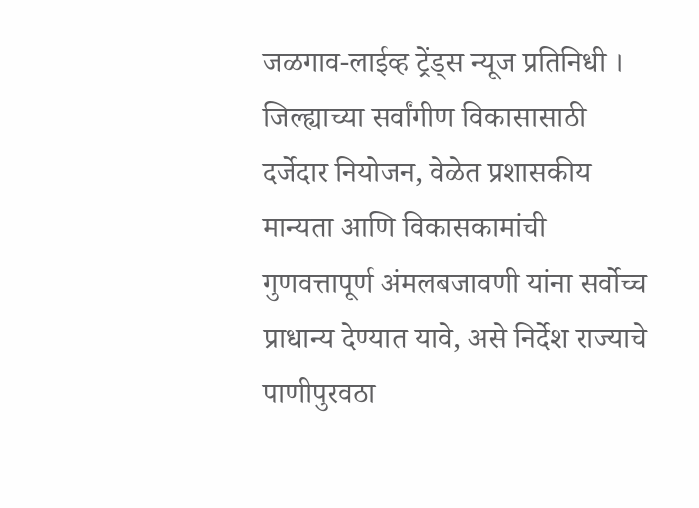जळगाव-लाईव्ह ट्रेंड्स न्यूज प्रतिनिधी । जिल्ह्याच्या सर्वांगीण विकासासाठी दर्जेदार नियोजन, वेळेत प्रशासकीय मान्यता आणि विकासकामांची गुणवत्तापूर्ण अंमलबजावणी यांना सर्वोच्च प्राधान्य देण्यात यावे, असे निर्देश राज्याचे पाणीपुरवठा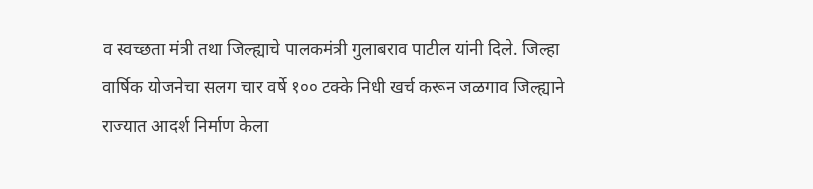व स्वच्छता मंत्री तथा जिल्ह्याचे पालकमंत्री गुलाबराव पाटील यांनी दिले. जिल्हा वार्षिक योजनेचा सलग चार वर्षे १०० टक्के निधी खर्च करून जळगाव जिल्ह्याने राज्यात आदर्श निर्माण केला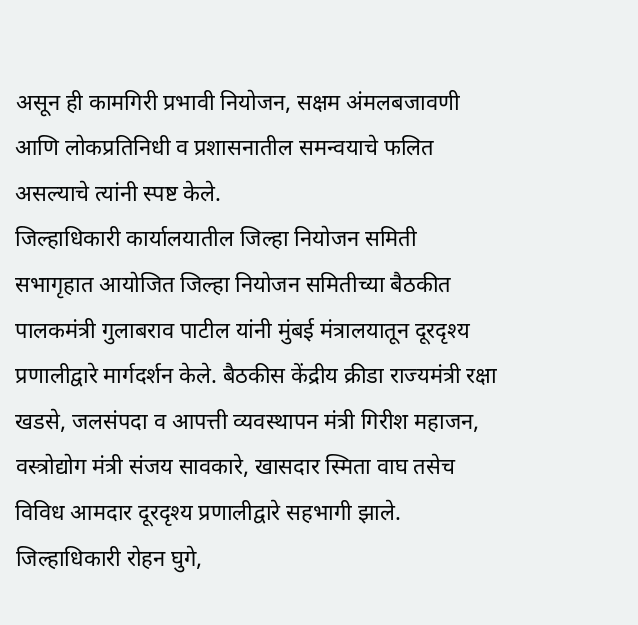असून ही कामगिरी प्रभावी नियोजन, सक्षम अंमलबजावणी आणि लोकप्रतिनिधी व प्रशासनातील समन्वयाचे फलित असल्याचे त्यांनी स्पष्ट केले.
जिल्हाधिकारी कार्यालयातील जिल्हा नियोजन समिती सभागृहात आयोजित जिल्हा नियोजन समितीच्या बैठकीत पालकमंत्री गुलाबराव पाटील यांनी मुंबई मंत्रालयातून दूरदृश्य प्रणालीद्वारे मार्गदर्शन केले. बैठकीस केंद्रीय क्रीडा राज्यमंत्री रक्षा खडसे, जलसंपदा व आपत्ती व्यवस्थापन मंत्री गिरीश महाजन, वस्त्रोद्योग मंत्री संजय सावकारे, खासदार स्मिता वाघ तसेच विविध आमदार दूरदृश्य प्रणालीद्वारे सहभागी झाले. जिल्हाधिकारी रोहन घुगे,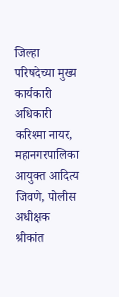जिल्हा परिषदेच्या मुख्य कार्यकारी अधिकारी करिश्मा नायर, महानगरपालिका आयुक्त आदित्य जिवणे, पोलीस अधीक्षक श्रीकांत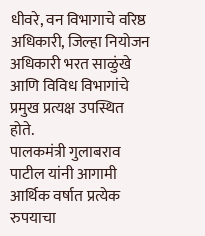धीवरे, वन विभागाचे वरिष्ठ अधिकारी, जिल्हा नियोजन अधिकारी भरत साळुंखे आणि विविध विभागांचे प्रमुख प्रत्यक्ष उपस्थित होते.
पालकमंत्री गुलाबराव पाटील यांनी आगामी आर्थिक वर्षात प्रत्येक रुपयाचा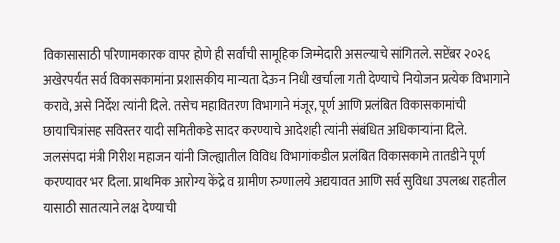विकासासाठी परिणामकारक वापर होणे ही सर्वांची सामूहिक जिम्मेदारी असल्याचे सांगितले. सप्टेंबर २०२६ अखेरपर्यंत सर्व विकासकामांना प्रशासकीय मान्यता देऊन निधी खर्चाला गती देण्याचे नियोजन प्रत्येक विभागाने करावे, असे निर्देश त्यांनी दिले. तसेच महावितरण विभागाने मंजूर, पूर्ण आणि प्रलंबित विकासकामांची छायाचित्रांसह सविस्तर यादी समितीकडे सादर करण्याचे आदेशही त्यांनी संबंधित अधिकाऱ्यांना दिले.
जलसंपदा मंत्री गिरीश महाजन यांनी जिल्ह्यातील विविध विभागांकडील प्रलंबित विकासकामे तातडीने पूर्ण करण्यावर भर दिला. प्राथमिक आरोग्य केंद्रे व ग्रामीण रुग्णालये अद्ययावत आणि सर्व सुविधा उपलब्ध राहतील यासाठी सातत्याने लक्ष देण्याची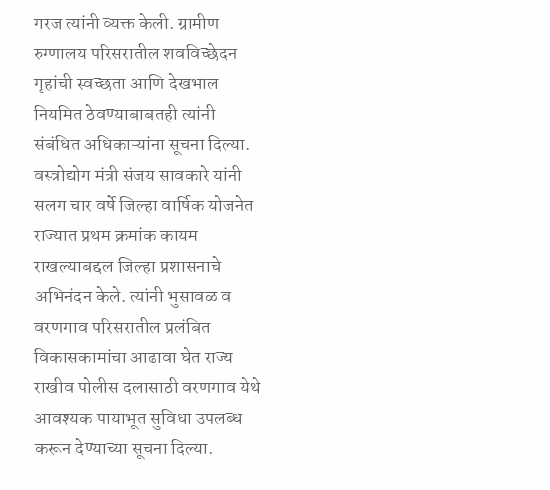गरज त्यांनी व्यक्त केली. ग्रामीण रुग्णालय परिसरातील शवविच्छेदन गृहांची स्वच्छता आणि देखभाल नियमित ठेवण्याबाबतही त्यांनी संबंधित अधिकाऱ्यांना सूचना दिल्या.
वस्त्रोद्योग मंत्री संजय सावकारे यांनी सलग चार वर्षे जिल्हा वार्षिक योजनेत राज्यात प्रथम क्रमांक कायम राखल्याबद्दल जिल्हा प्रशासनाचे अभिनंदन केले. त्यांनी भुसावळ व वरणगाव परिसरातील प्रलंबित विकासकामांचा आढावा घेत राज्य राखीव पोलीस दलासाठी वरणगाव येथे आवश्यक पायाभूत सुविधा उपलब्ध करून देण्याच्या सूचना दिल्या.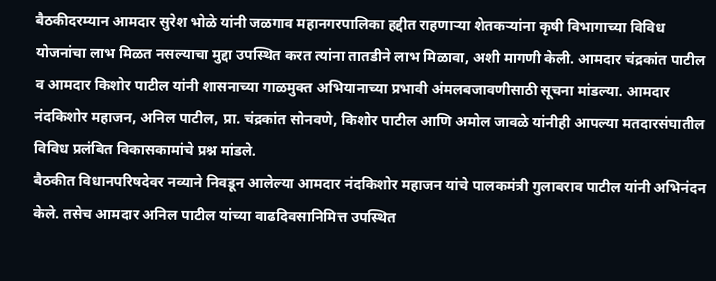बैठकीदरम्यान आमदार सुरेश भोळे यांनी जळगाव महानगरपालिका हद्दीत राहणाऱ्या शेतकऱ्यांना कृषी विभागाच्या विविध योजनांचा लाभ मिळत नसल्याचा मुद्दा उपस्थित करत त्यांना तातडीने लाभ मिळावा, अशी मागणी केली. आमदार चंद्रकांत पाटील व आमदार किशोर पाटील यांनी शासनाच्या गाळमुक्त अभियानाच्या प्रभावी अंमलबजावणीसाठी सूचना मांडल्या. आमदार नंदकिशोर महाजन, अनिल पाटील, प्रा. चंद्रकांत सोनवणे, किशोर पाटील आणि अमोल जावळे यांनीही आपल्या मतदारसंघातील विविध प्रलंबित विकासकामांचे प्रश्न मांडले.
बैठकीत विधानपरिषदेवर नव्याने निवडून आलेल्या आमदार नंदकिशोर महाजन यांचे पालकमंत्री गुलाबराव पाटील यांनी अभिनंदन केले. तसेच आमदार अनिल पाटील यांच्या वाढदिवसानिमित्त उपस्थित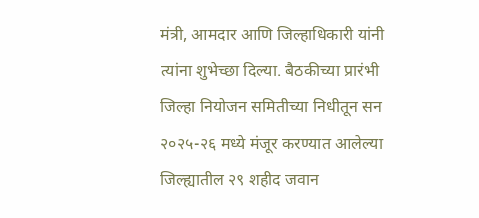मंत्री, आमदार आणि जिल्हाधिकारी यांनी त्यांना शुभेच्छा दिल्या. बैठकीच्या प्रारंभी जिल्हा नियोजन समितीच्या निधीतून सन २०२५-२६ मध्ये मंजूर करण्यात आलेल्या जिल्ह्यातील २९ शहीद जवान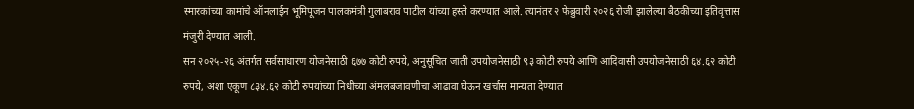स्मारकांच्या कामांचे ऑनलाईन भूमिपूजन पालकमंत्री गुलाबराव पाटील यांच्या हस्ते करण्यात आले. त्यानंतर २ फेब्रुवारी २०२६ रोजी झालेल्या बैठकीच्या इतिवृत्तास मंजुरी देण्यात आली.
सन २०२५-२६ अंतर्गत सर्वसाधारण योजनेसाठी ६७७ कोटी रुपये, अनुसूचित जाती उपयोजनेसाठी ९३ कोटी रुपये आणि आदिवासी उपयोजनेसाठी ६४.६२ कोटी रुपये, अशा एकूण ८३४.६२ कोटी रुपयांच्या निधीच्या अंमलबजावणीचा आढावा घेऊन खर्चास मान्यता देण्यात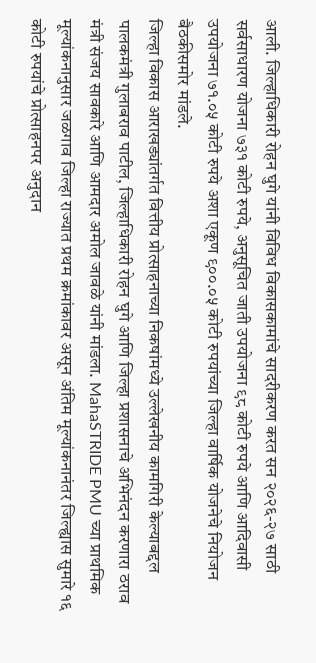आली. जिल्हाधिकारी रोहन घुगे यांनी विविध विकासकामांचे सादरीकरण करत सन २०२६-२७ साठी सर्वसाधारण योजना ७३१ कोटी रुपये, अनुसूचित जाती उपयोजना ९८ कोटी रुपये आणि आदिवासी उपयोजना ७१.०५ कोटी रुपये अशा एकूण ९००.०५ कोटी रुपयांच्या जिल्हा वार्षिक योजनेचे नियोजन बैठकीसमोर मांडले.
जिल्हा विकास आराखड्यांतर्गत वित्तीय प्रोत्साहनाच्या निकषांमध्ये उल्लेखनीय कामगिरी केल्याबद्दल पालकमंत्री गुलाबराव पाटील, जिल्हाधिकारी रोहन घुगे आणि जिल्हा प्रशासनाचे अभिनंदन करणारा ठराव मंत्री संजय सावकारे आणि आमदार अमोल जावळे यांनी मांडला. MahaSTRIDE PMU च्या प्राथमिक मूल्यांकनानुसार जळगाव जिल्हा राज्यात प्रथम क्रमांकावर असून अंतिम मूल्यांकनानंतर जिल्ह्यास सुमारे १६ कोटी रुपयांचे प्रोत्साहनपर अनुदान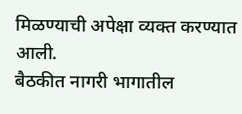मिळण्याची अपेक्षा व्यक्त करण्यात आली.
बैठकीत नागरी भागातील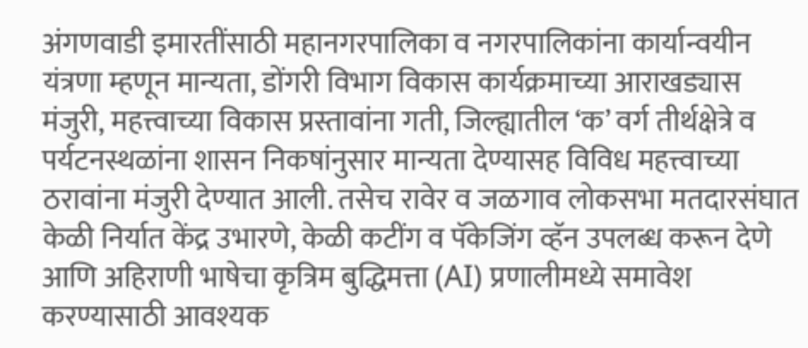अंगणवाडी इमारतींसाठी महानगरपालिका व नगरपालिकांना कार्यान्वयीन यंत्रणा म्हणून मान्यता, डोंगरी विभाग विकास कार्यक्रमाच्या आराखड्यास मंजुरी, महत्त्वाच्या विकास प्रस्तावांना गती, जिल्ह्यातील ‘क’ वर्ग तीर्थक्षेत्रे व पर्यटनस्थळांना शासन निकषांनुसार मान्यता देण्यासह विविध महत्त्वाच्या ठरावांना मंजुरी देण्यात आली. तसेच रावेर व जळगाव लोकसभा मतदारसंघात केळी निर्यात केंद्र उभारणे, केळी कटींग व पॅकेजिंग व्हॅन उपलब्ध करून देणे आणि अहिराणी भाषेचा कृत्रिम बुद्धिमत्ता (AI) प्रणालीमध्ये समावेश करण्यासाठी आवश्यक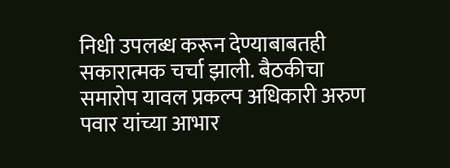निधी उपलब्ध करून देण्याबाबतही सकारात्मक चर्चा झाली. बैठकीचा समारोप यावल प्रकल्प अधिकारी अरुण पवार यांच्या आभार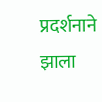प्रदर्शनाने झाला